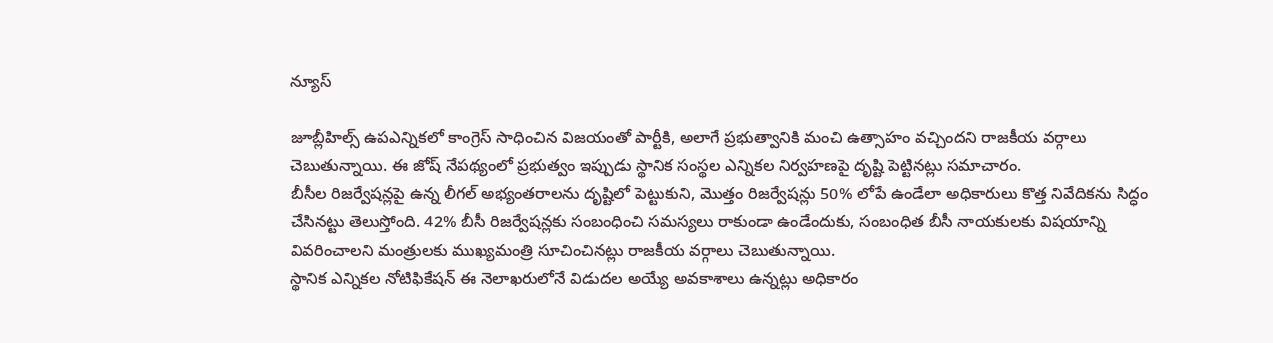న్యూస్

జూబ్లీహిల్స్ ఉపఎన్నికలో కాంగ్రెస్ సాధించిన విజయంతో పార్టీకి, అలాగే ప్రభుత్వానికి మంచి ఉత్సాహం వచ్చిందని రాజకీయ వర్గాలు చెబుతున్నాయి. ఈ జోష్ నేపథ్యంలో ప్రభుత్వం ఇప్పుడు స్థానిక సంస్థల ఎన్నికల నిర్వహణపై దృష్టి పెట్టినట్లు సమాచారం.
బీసీల రిజర్వేషన్లపై ఉన్న లీగల్ అభ్యంతరాలను దృష్టిలో పెట్టుకుని, మొత్తం రిజర్వేషన్లు 50% లోపే ఉండేలా అధికారులు కొత్త నివేదికను సిద్ధం చేసినట్టు తెలుస్తోంది. 42% బీసీ రిజర్వేషన్లకు సంబంధించి సమస్యలు రాకుండా ఉండేందుకు, సంబంధిత బీసీ నాయకులకు విషయాన్ని వివరించాలని మంత్రులకు ముఖ్యమంత్రి సూచించినట్లు రాజకీయ వర్గాలు చెబుతున్నాయి.
స్థానిక ఎన్నికల నోటిఫికేషన్ ఈ నెలాఖరులోనే విడుదల అయ్యే అవకాశాలు ఉన్నట్లు అధికారం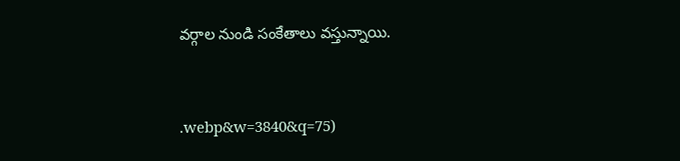వర్గాల నుండి సంకేతాలు వస్తున్నాయి.


.webp&w=3840&q=75)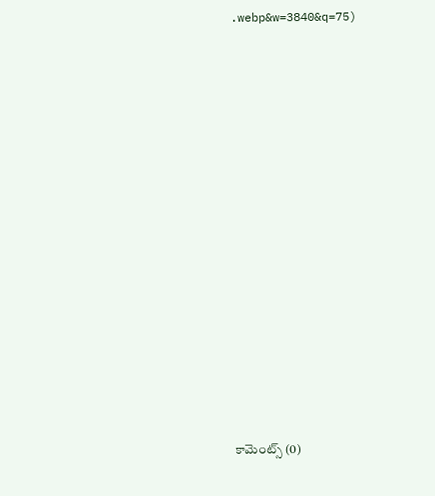.webp&w=3840&q=75)














కామెంట్స్ (0)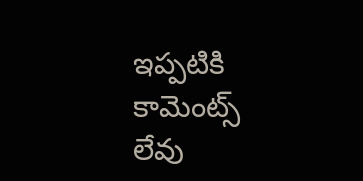ఇప్పటికి కామెంట్స్ లేవు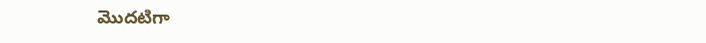మొదటిగా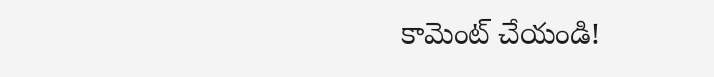కామెంట్ చేయండి!